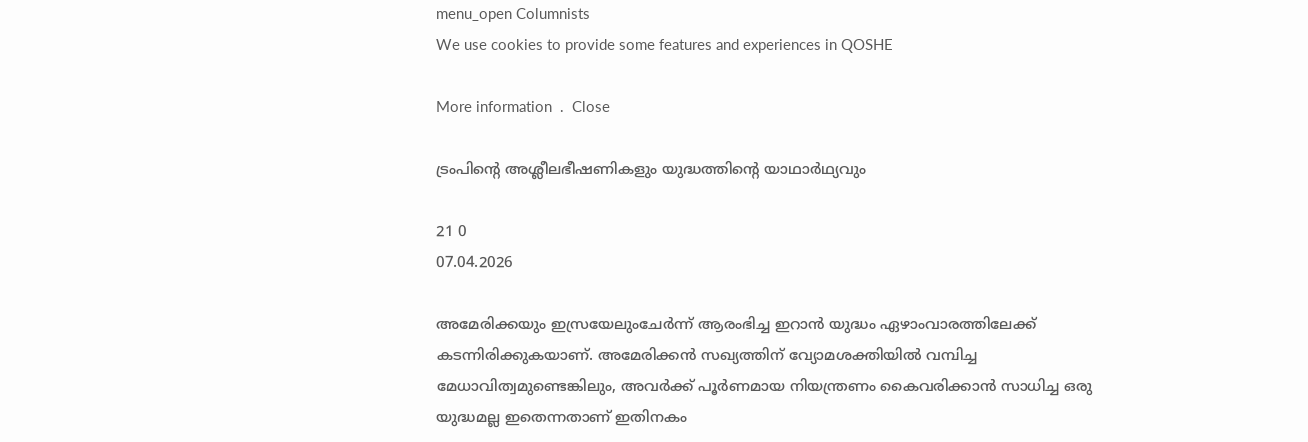menu_open Columnists
We use cookies to provide some features and experiences in QOSHE

More information  .  Close

ട്രംപിന്റെ അശ്ലീലഭീഷണികളും യുദ്ധത്തിന്‍റെ യാഥാർഥ്യവും

21 0
07.04.2026

അമേരിക്കയും ഇസ്രയേലുംചേര്‍ന്ന് ആരംഭിച്ച ഇറാന്‍ യുദ്ധം ഏഴാംവാരത്തിലേക്ക് കടന്നിരിക്കുകയാണ്. അമേരിക്കന്‍ സഖ്യത്തിന് വ്യോമശക്തിയിൽ വമ്പിച്ച മേധാവിത്വമുണ്ടെങ്കിലും, അവർക്ക് പൂർണമായ നിയന്ത്രണം കൈവരിക്കാൻ സാധിച്ച ഒരു യുദ്ധമല്ല ഇതെന്നതാണ് ഇതിനകം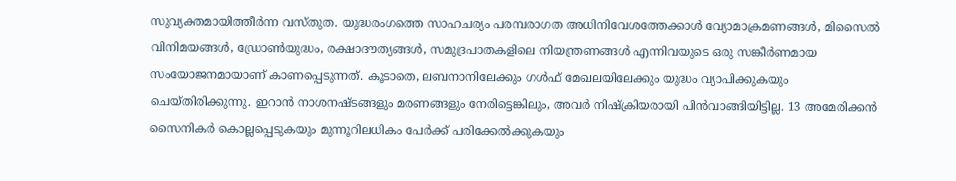സുവ്യക്തമായിത്തീര്‍ന്ന വസ്തുത. യുദ്ധരംഗത്തെ സാഹചര്യം പരമ്പരാഗത അധിനിവേശത്തേക്കാൾ വ്യോമാക്രമണങ്ങൾ, മിസൈൽ വിനിമയങ്ങൾ, ഡ്രോൺയുദ്ധം, രക്ഷാദൗത്യങ്ങൾ, സമുദ്രപാതകളിലെ നിയന്ത്രണങ്ങൾ എന്നിവയുടെ ഒരു സങ്കീർണമായ സംയോജനമായാണ് കാണപ്പെടുന്നത്. കൂടാതെ, ലബനാനിലേക്കും ഗൾഫ് മേഖലയിലേക്കും യുദ്ധം വ്യാപിക്കുകയും ചെയ്തിരിക്കുന്നു. ഇറാൻ നാശനഷ്ടങ്ങളും മരണങ്ങളും നേരിട്ടെങ്കിലും, അവർ നിഷ്ക്രിയരായി പിൻവാങ്ങിയിട്ടില്ല. 13 അമേരിക്കൻ സൈനികർ കൊല്ലപ്പെടുകയും മുന്നൂറിലധികം പേർക്ക് പരിക്കേൽക്കുകയും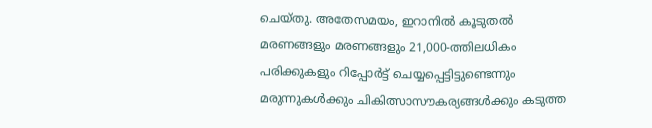ചെയ്തു. അതേസമയം, ഇറാനിൽ കൂടുതല്‍ മരണങ്ങളും മരണങ്ങളും 21,000-ത്തിലധികം പരിക്കുകളും റിപ്പോർട്ട് ചെയ്യപ്പെട്ടിട്ടുണ്ടെന്നും മരുന്നുകൾക്കും ചികിത്സാസൗകര്യങ്ങൾക്കും കടുത്ത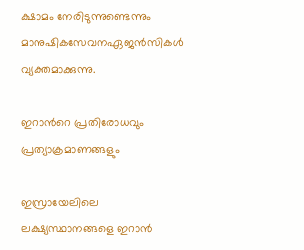ക്ഷാമം നേരിടുന്നുണ്ടെന്നും മാനുഷികസേവനഏജൻസികൾ വ്യക്തമാക്കുന്നു.

ഇറാന്‍റെ പ്രതിരോധവും പ്രത്യാക്രമാണങ്ങളും

ഇസ്രായേലിലെ ലക്ഷ്യസ്ഥാനങ്ങളെ ഇറാൻ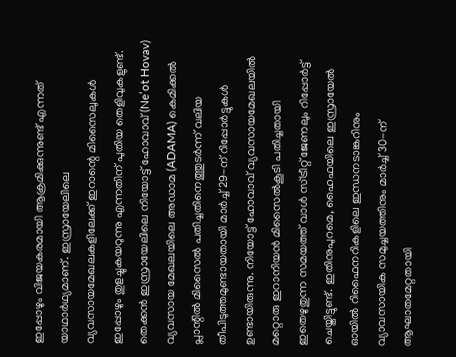ഇപ്പോഴും വിജയകരമായി ആക്രമിക്കുന്നുണ്ട് എന്നത് യാഥാർഥ്യമാണ്. ഇസ്രായേലിലെ വ്യവസായമേഖലകളിലേക്ക് ഇറാന്റെ മിസൈലുകൾ ഇപ്പോഴും തുളച്ചുകയറുന്നു എന്നതിന് പുതിയ തെളിവുകളുണ്ട്. തെക്കൻ ഇസ്രായേലിലെ നിയോട്ട് ഹോവാവ് (Ne’ot Hovav) വ്യവസായ മേഖലയിലെ അഡാമ (ADAMA) കെമിക്കൽ പ്ലാന്റിൽ മിസൈല്‍ പതിച്ചതിനെത്തുടർന്ന് വലിയ തീപിടുത്തമുണ്ടായതായി മാർച്ച് 29-ന് റിപ്പോര്‍ട്ടുകള്‍ ഉണ്ടായിരുന്നു. നിയോട്ട് ഹോവാവ് വ്യവസായമേഖലയിൽ മറ്റൊരു ഇറാനിയൻ മിസൈൽകൂടി പതിച്ചതായി ഇതെഴുതുന്ന സമയത്ത് വാൾ സ്ട്രീറ്റ് ജേണലും റിപ്പോർട്ട് ചെയ്തിട്ടുണ്ട്. ഇതിനുപുറമെ, ഹൈഫയിലെ ഇസ്രായേൽ ഓയിൽ റിഫൈനറികളിലെ ഇന്ധനടാങ്കറിനും വ്യാവസായിക സമുച്ചയത്തിനും മാർച്ച് 30-ന് ആഘാതമേറ്റതായി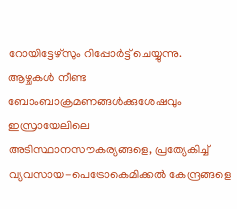റോയിട്ടേഴ്സും റിപ്പോർട്ട് ചെയ്യുന്നു. ആഴ്ചകൾ നീണ്ട ബോംബാക്രമണങ്ങൾക്കുശേഷവും ഇസ്രായേലിലെ അടിസ്ഥാനസൗകര്യങ്ങളെ, പ്രത്യേകിച്ച് വ്യവസായ-പെട്രോകെമിക്കൽ കേന്ദ്രങ്ങളെ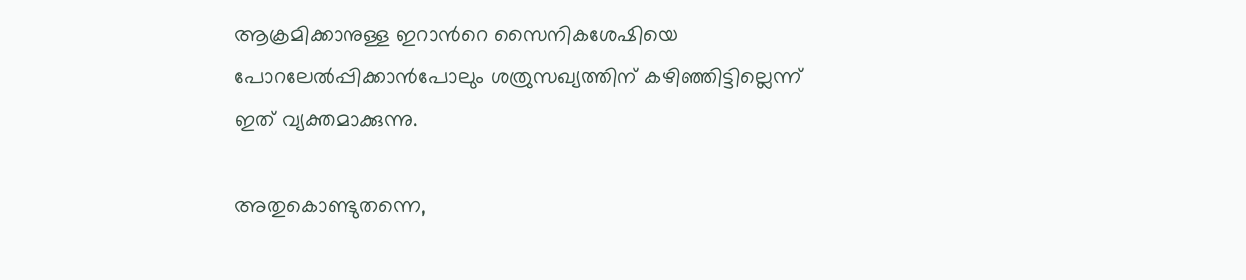ആക്രമിക്കാനുള്ള ഇറാന്‍റെ സൈനികശേഷിയെ പോറലേല്‍പ്പിക്കാന്‍പോലും ശത്രുസഖ്യത്തിന് കഴിഞ്ഞിട്ടില്ലെന്ന് ഇത് വ്യക്തമാക്കുന്നു.

അതുകൊണ്ടുതന്നെ,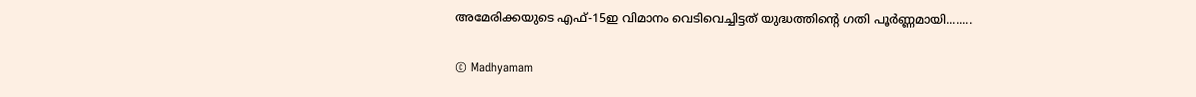അമേരിക്കയുടെ എഫ്-15ഇ വിമാനം വെടിവെച്ചിട്ടത് യുദ്ധത്തിന്റെ ഗതി പൂർണ്ണമായി........

© Madhyamam